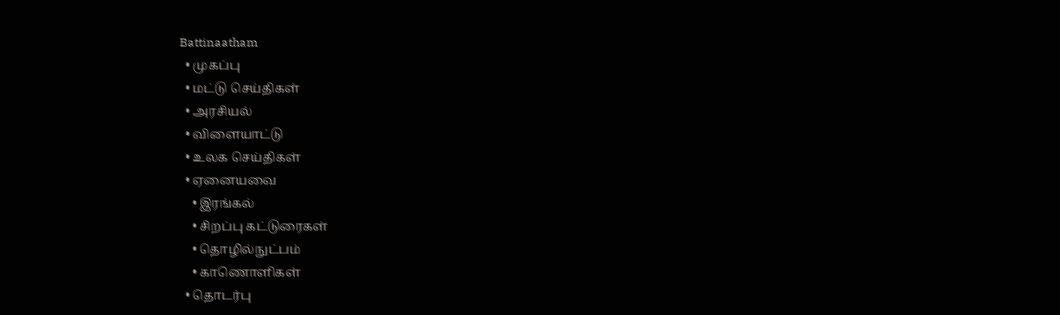Battinaatham
  • முகப்பு
  • மட்டு செய்திகள்
  • அரசியல்
  • விளையாட்டு
  • உலக செய்திகள்
  • ஏனையவை
    • இரங்கல்
    • சிறப்பு கட்டுரைகள்
    • தொழில்நுட்பம்
    • காணொளிகள்
  • தொடர்பு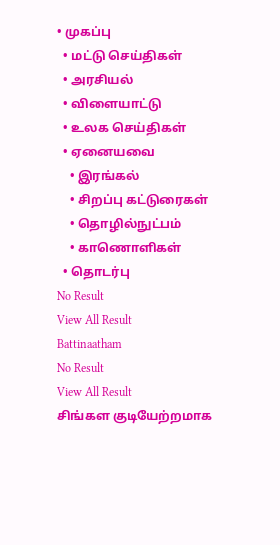• முகப்பு
  • மட்டு செய்திகள்
  • அரசியல்
  • விளையாட்டு
  • உலக செய்திகள்
  • ஏனையவை
    • இரங்கல்
    • சிறப்பு கட்டுரைகள்
    • தொழில்நுட்பம்
    • காணொளிகள்
  • தொடர்பு
No Result
View All Result
Battinaatham
No Result
View All Result
சிங்கள குடியேற்றமாக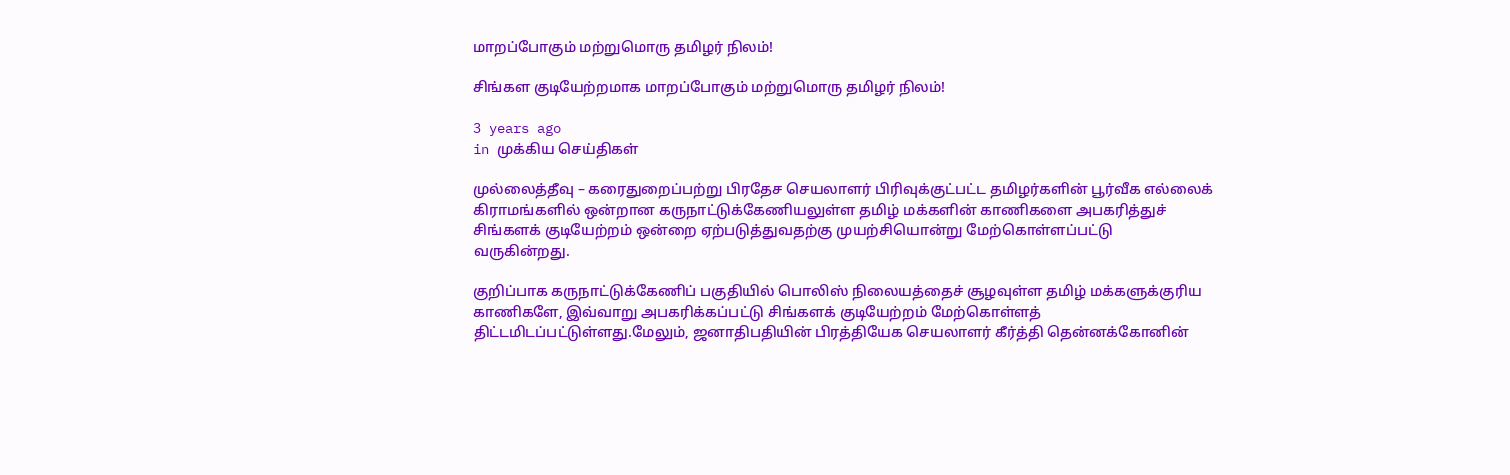மாறப்போகும் மற்றுமொரு தமிழர் நிலம்!

சிங்கள குடியேற்றமாக மாறப்போகும் மற்றுமொரு தமிழர் நிலம்!

3 years ago
in முக்கிய செய்திகள்

முல்லைத்தீவு – கரைதுறைப்பற்று பிரதேச செயலாளர் பிரிவுக்குட்பட்ட தமிழர்களின் பூர்வீக எல்லைக் கிராமங்களில் ஒன்றான கருநாட்டுக்கேணியலுள்ள தமிழ் மக்களின் காணிகளை அபகரித்துச்
சிங்களக் குடியேற்றம் ஒன்றை ஏற்படுத்துவதற்கு முயற்சியொன்று மேற்கொள்ளப்பட்டு
வருகின்றது.

குறிப்பாக கருநாட்டுக்கேணிப் பகுதியில் பொலிஸ் நிலையத்தைச் சூழவுள்ள தமிழ் மக்களுக்குரிய காணிகளே, இவ்வாறு அபகரிக்கப்பட்டு சிங்களக் குடியேற்றம் மேற்கொள்ளத்
திட்டமிடப்பட்டுள்ளது.மேலும், ஜனாதிபதியின் பிரத்தியேக செயலாளர் கீர்த்தி தென்னக்கோனின்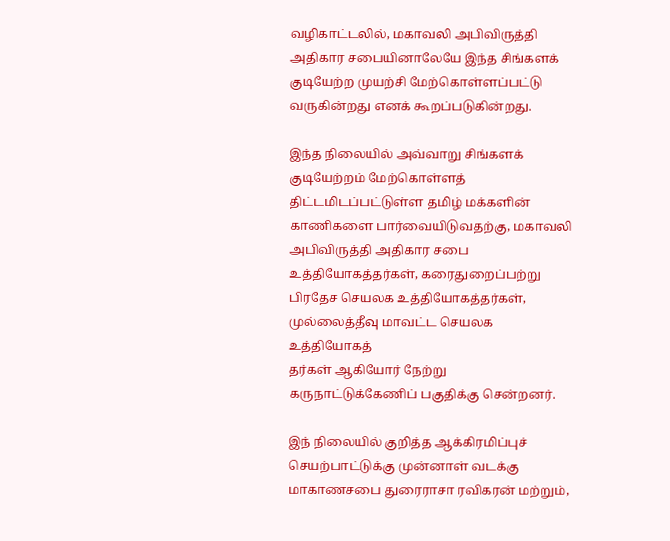வழிகாட்டலில், மகாவலி அபிவிருத்தி அதிகார சபையினாலேயே இந்த சிங்களக் குடியேற்ற முயற்சி மேற்கொள்ளப்பட்டு வருகின்றது எனக் கூறப்படுகின்றது.

இந்த நிலையில் அவ்வாறு சிங்களக் குடியேற்றம் மேற்கொள்ளத் திட்டமிடப்பட்டுள்ள தமிழ் மக்களின் காணிகளை பார்வையிடுவதற்கு, மகாவலி அபிவிருத்தி அதிகார சபை உத்தியோகத்தர்கள், கரைதுறைப்பற்று பிரதேச செயலக உத்தியோகத்தர்கள், முல்லைத்தீவு மாவட்ட செயலக உத்தியோகத்
தர்கள் ஆகியோர் நேற்று கருநாட்டுக்கேணிப் பகுதிக்கு சென்றனர்.

இந் நிலையில் குறித்த ஆக்கிரமிப்புச் செயற்பாட்டுக்கு முன்னாள் வடக்கு மாகாணசபை துரைராசா ரவிகரன் மற்றும்,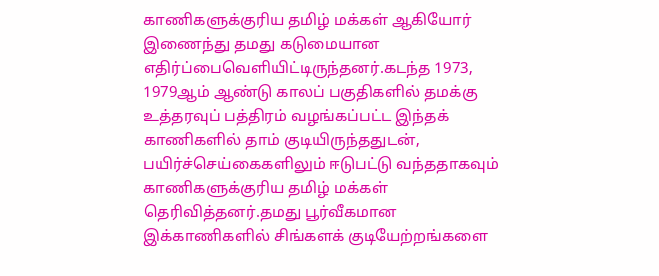காணிகளுக்குரிய தமிழ் மக்கள் ஆகியோர் இணைந்து தமது கடுமையான எதிர்ப்பைவெளியிட்டிருந்தனர்.கடந்த 1973, 1979ஆம் ஆண்டு காலப் பகுதிகளில் தமக்கு உத்தரவுப் பத்திரம் வழங்கப்பட்ட இந்தக் காணிகளில் தாம் குடியிருந்ததுடன், பயிர்ச்செய்கைகளிலும் ஈடுபட்டு வந்ததாகவும் காணிகளுக்குரிய தமிழ் மக்கள் தெரிவித்தனர்.தமது பூர்வீகமான இக்காணிகளில் சிங்களக் குடியேற்றங்களை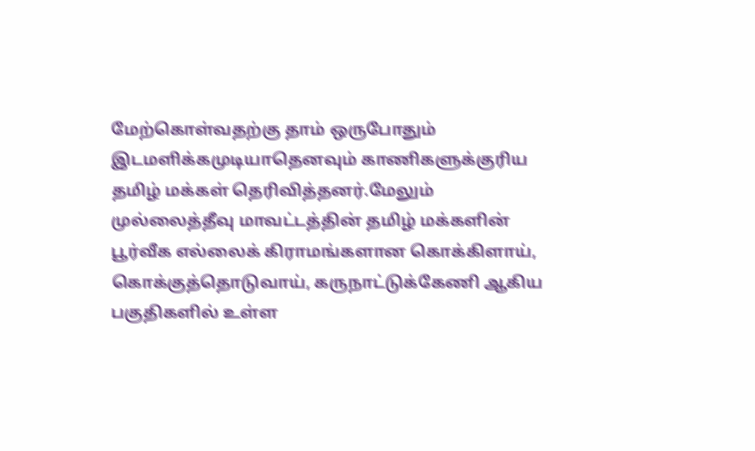மேற்கொள்வதற்கு தாம் ஒருபோதும் இடமளிக்கமுடியாதெனவும் காணிகளுக்குரிய தமிழ் மக்கள் தெரிவித்தனர்.மேலும் முல்லைத்தீவு மாவட்டத்தின் தமிழ் மக்களின் பூர்வீக எல்லைக் கிராமங்களான கொக்கிளாய், கொக்குத்தொடுவாய், கருநாட்டுக்கேணி ஆகிய பகுதிகளில் உள்ள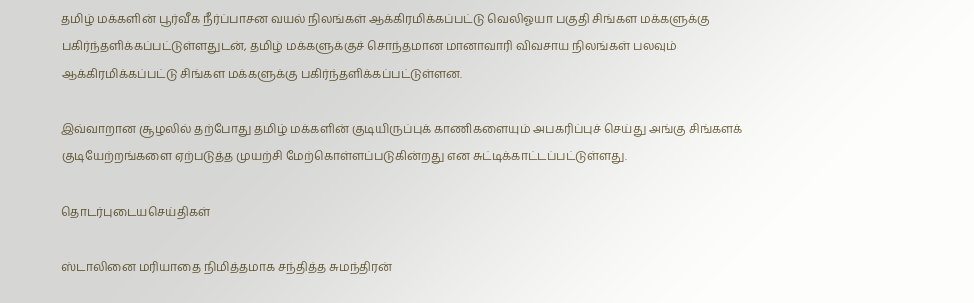தமிழ் மக்களின் பூர்வீக நீர்ப்பாசன வயல் நிலங்கள் ஆக்கிரமிக்கப்பட்டு வெலிஓயா பகுதி சிங்கள மக்களுக்கு பகிர்ந்தளிக்கப்பட்டுள்ளதுடன், தமிழ் மக்களுக்குச் சொந்தமான மானாவாரி விவசாய நிலங்கள் பலவும் ஆக்கிரமிக்கப்பட்டு சிங்கள மக்களுக்கு பகிர்ந்தளிக்கப்பட்டுள்ளன.

இவ்வாறான சூழலில் தற்போது தமிழ் மக்களின் குடியிருப்புக் காணிகளையும் அபகரிப்புச் செய்து அங்கு சிங்களக் குடியேற்றங்களை ஏற்படுத்த முயற்சி மேற்கொள்ளப்படுகின்றது என சுட்டிக்காட்டப்பட்டுள்ளது.

தொடர்புடையசெய்திகள்

ஸ்டாலினை மரியாதை நிமித்தமாக சந்தித்த சுமந்திரன்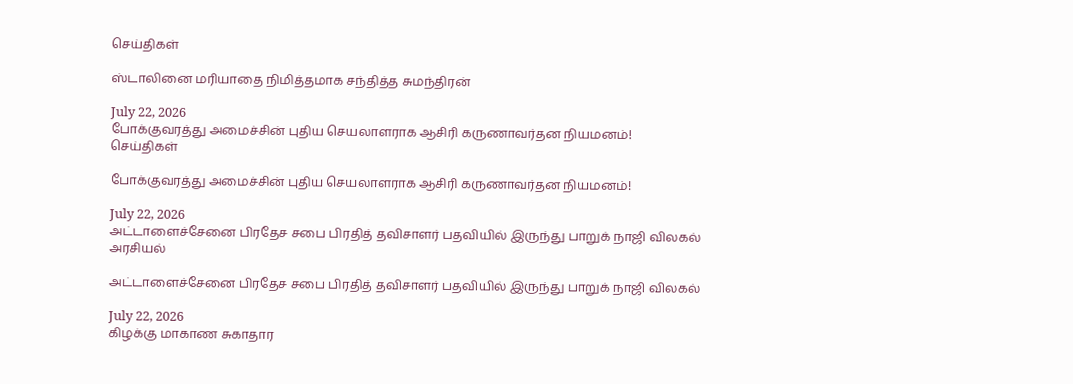செய்திகள்

ஸ்டாலினை மரியாதை நிமித்தமாக சந்தித்த சுமந்திரன்

July 22, 2026
போக்குவரத்து அமைச்சின் புதிய செயலாளராக ஆசிரி கருணாவர்தன நியமனம்!
செய்திகள்

போக்குவரத்து அமைச்சின் புதிய செயலாளராக ஆசிரி கருணாவர்தன நியமனம்!

July 22, 2026
அட்டாளைச்சேனை பிரதேச சபை பிரதித் தவிசாளர் பதவியில் இருந்து பாறுக் நாஜி விலகல்
அரசியல்

அட்டாளைச்சேனை பிரதேச சபை பிரதித் தவிசாளர் பதவியில் இருந்து பாறுக் நாஜி விலகல்

July 22, 2026
கிழக்கு மாகாண சுகாதார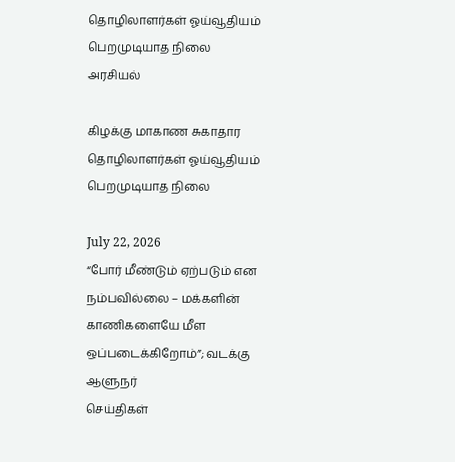தொழிலாளர்கள் ஓய்வூதியம் பெறமுடியாத நிலை
அரசியல்

கிழக்கு மாகாண சுகாதார தொழிலாளர்கள் ஓய்வூதியம் பெறமுடியாத நிலை

July 22, 2026
“போர் மீண்டும் ஏற்படும் என நம்பவில்லை – மக்களின் காணிகளையே மீள ஒப்படைக்கிறோம்”; வடக்கு ஆளுநர்
செய்திகள்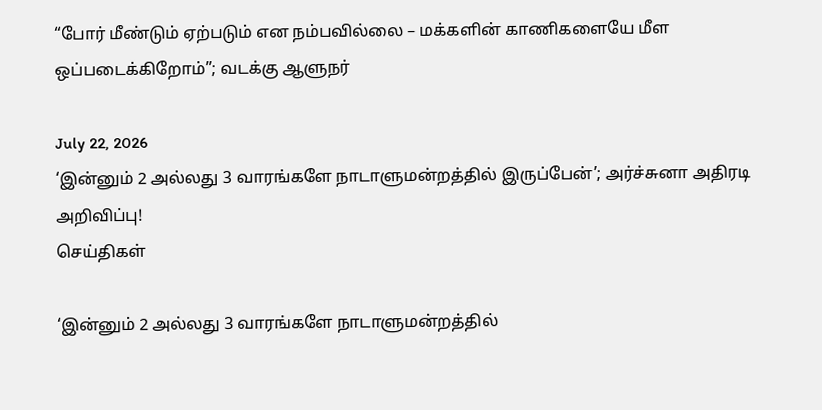“போர் மீண்டும் ஏற்படும் என நம்பவில்லை – மக்களின் காணிகளையே மீள ஒப்படைக்கிறோம்”; வடக்கு ஆளுநர்

July 22, 2026
‘இன்னும் 2 அல்லது 3 வாரங்களே நாடாளுமன்றத்தில் இருப்பேன்’; அர்ச்சுனா அதிரடி அறிவிப்பு!
செய்திகள்

‘இன்னும் 2 அல்லது 3 வாரங்களே நாடாளுமன்றத்தில்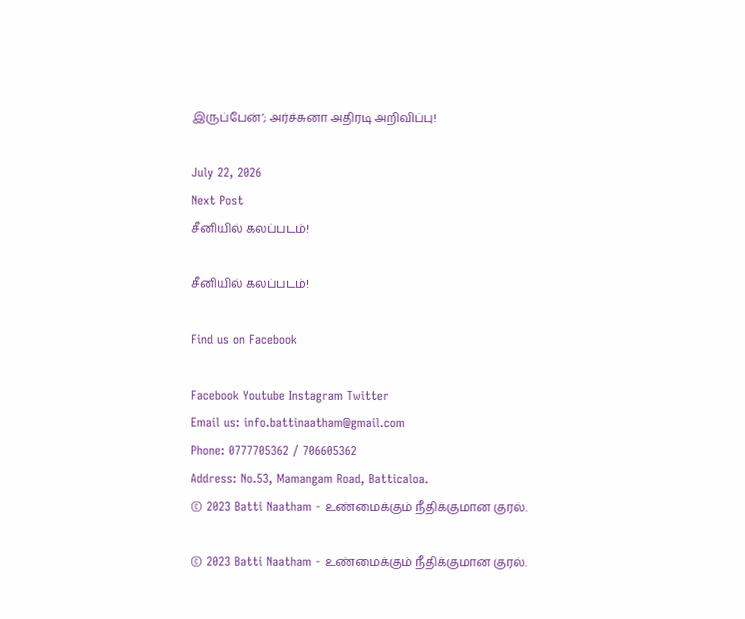இருப்பேன்’; அர்ச்சுனா அதிரடி அறிவிப்பு!

July 22, 2026
Next Post
சீனியில் கலப்படம்!

சீனியில் கலப்படம்!

Find us on Facebook

Facebook Youtube Instagram Twitter
Email us: info.battinaatham@gmail.com
Phone: 0777705362 / 706605362
Address: No.53, Mamangam Road, Batticaloa.
© 2023 Batti Naatham - உண்மைக்கும் நீதிக்குமான குரல்.

© 2023 Batti Naatham - உண்மைக்கும் நீதிக்குமான குரல்.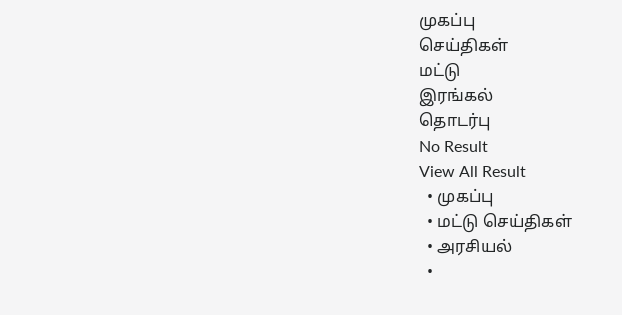முகப்பு
செய்திகள்
மட்டு
இரங்கல்
தொடர்பு
No Result
View All Result
  • முகப்பு
  • மட்டு செய்திகள்
  • அரசியல்
  •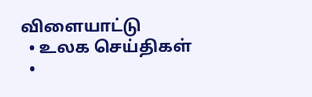விளையாட்டு
  • உலக செய்திகள்
  •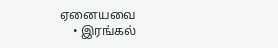ஏனையவை
    • இரங்கல்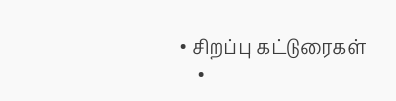• சிறப்பு கட்டுரைகள்
    •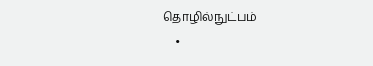தொழில்நுட்பம்
    •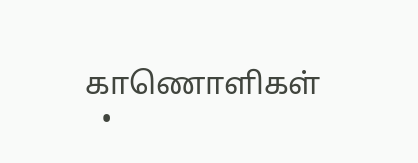காணொளிகள்
  •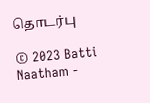தொடர்பு

© 2023 Batti Naatham -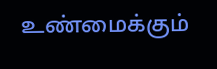உண்மைக்கும்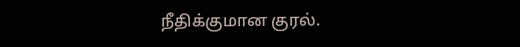நீதிக்குமான குரல்.